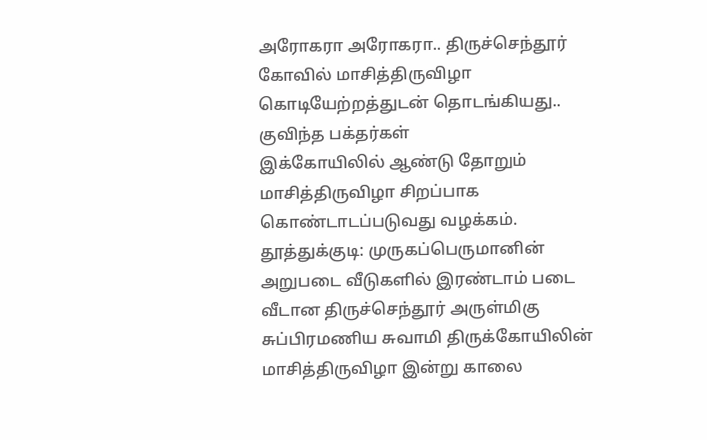அரோகரா அரோகரா.. திருச்செந்தூர் கோவில் மாசித்திருவிழா கொடியேற்றத்துடன் தொடங்கியது.. குவிந்த பக்தர்கள்
இக்கோயிலில் ஆண்டு தோறும் மாசித்திருவிழா சிறப்பாக கொண்டாடப்படுவது வழக்கம்.
தூத்துக்குடி: முருகப்பெருமானின் அறுபடை வீடுகளில் இரண்டாம் படை வீடான திருச்செந்தூர் அருள்மிகு சுப்பிரமணிய சுவாமி திருக்கோயிலின் மாசித்திருவிழா இன்று காலை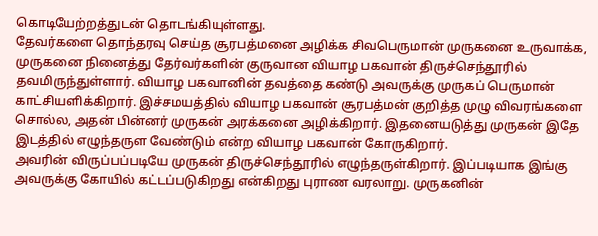கொடியேற்றத்துடன் தொடங்கியுள்ளது.
தேவர்களை தொந்தரவு செய்த சூரபத்மனை அழிக்க சிவபெருமான் முருகனை உருவாக்க, முருகனை நினைத்து தேர்வர்களின் குருவான வியாழ பகவான் திருச்செந்தூரில் தவமிருந்துள்ளார். வியாழ பகவானின் தவத்தை கண்டு அவருக்கு முருகப் பெருமான் காட்சியளிக்கிறார். இச்சமயத்தில் வியாழ பகவான் சூரபத்மன் குறித்த முழு விவரங்களை சொல்ல, அதன் பின்னர் முருகன் அரக்கனை அழிக்கிறார். இதனையடுத்து முருகன் இதே இடத்தில் எழுந்தருள வேண்டும் என்ற வியாழ பகவான் கோருகிறார்.
அவரின் விருப்பப்படியே முருகன் திருச்செந்தூரில் எழுந்தருள்கிறார். இப்படியாக இங்கு அவருக்கு கோயில் கட்டப்படுகிறது என்கிறது புராண வரலாறு. முருகனின்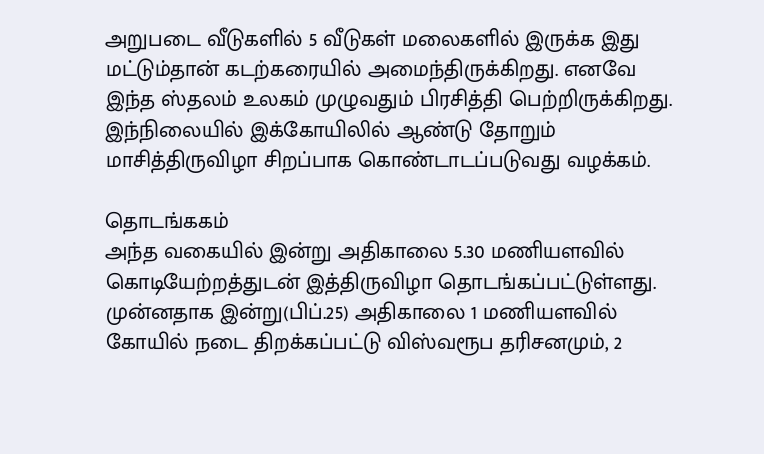அறுபடை வீடுகளில் 5 வீடுகள் மலைகளில் இருக்க இது மட்டும்தான் கடற்கரையில் அமைந்திருக்கிறது. எனவே இந்த ஸ்தலம் உலகம் முழுவதும் பிரசித்தி பெற்றிருக்கிறது. இந்நிலையில் இக்கோயிலில் ஆண்டு தோறும் மாசித்திருவிழா சிறப்பாக கொண்டாடப்படுவது வழக்கம்.

தொடங்ககம்
அந்த வகையில் இன்று அதிகாலை 5.30 மணியளவில் கொடியேற்றத்துடன் இத்திருவிழா தொடங்கப்பட்டுள்ளது. முன்னதாக இன்று(பிப்.25) அதிகாலை 1 மணியளவில் கோயில் நடை திறக்கப்பட்டு விஸ்வரூப தரிசனமும், 2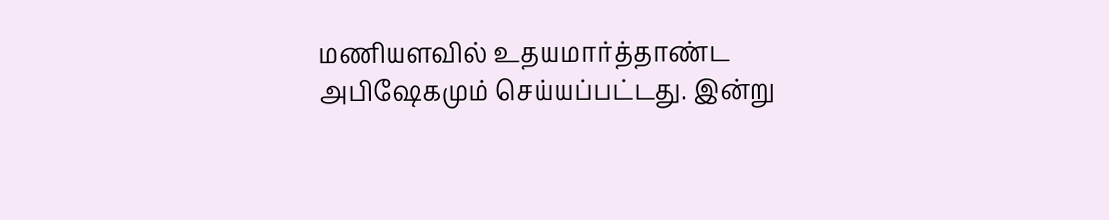மணியளவில் உதயமார்த்தாண்ட அபிஷேகமும் செய்யப்பட்டது. இன்று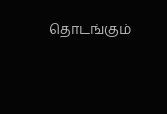தொடங்கும்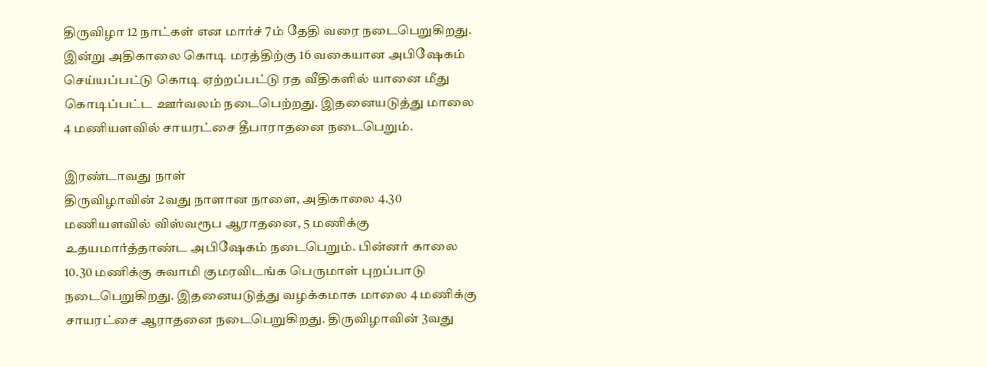திருவிழா 12 நாட்கள் என மார்ச் 7ம் தேதி வரை நடைபெறுகிறது. இன்று அதிகாலை கொடி மரத்திற்கு 16 வகையான அபிஷேகம் செய்யப்பட்டு கொடி ஏற்றப்பட்டு ரத வீதிகளில் யானை மீது கொடிப்பட்ட ஊர்வலம் நடைபெற்றது. இதனையடுத்து மாலை 4 மணியளவில் சாயரட்சை தீபாராதனை நடைபெறும்.

இரண்டாவது நாள்
திருவிழாவின் 2வது நாளான நாளை, அதிகாலை 4.30 மணியளவில் விஸ்வரூப ஆராதனை, 5 மணிக்கு உதயமார்த்தாண்ட அபிஷேகம் நடைபெறும். பின்னர் காலை 10.30 மணிக்கு சுவாமி குமரவிடங்க பெருமாள் புறப்பாடு நடைபெறுகிறது. இதனையடுத்து வழக்கமாக மாலை 4 மணிக்கு சாயரட்சை ஆராதனை நடைபெறுகிறது. திருவிழாவின் 3வது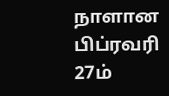நாளான பிப்ரவரி 27ம்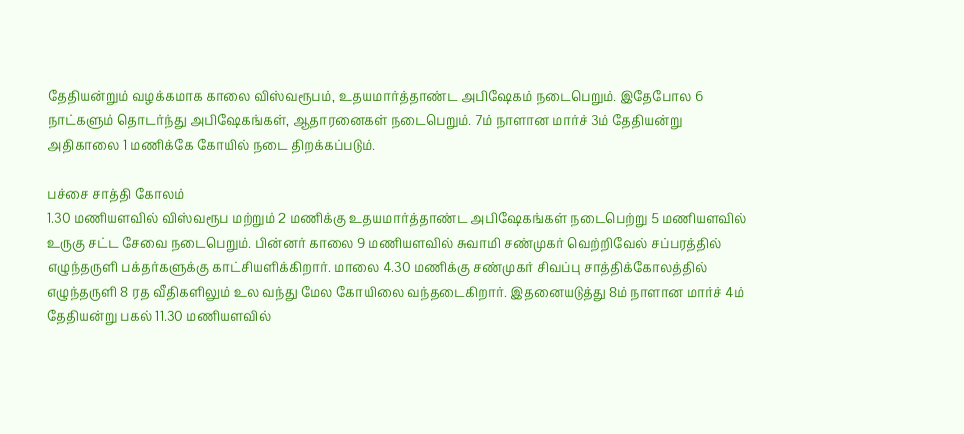தேதியன்றும் வழக்கமாக காலை விஸ்வரூபம், உதயமார்த்தாண்ட அபிஷேகம் நடைபெறும். இதேபோல 6 நாட்களும் தொடர்ந்து அபிஷேகங்கள், ஆதாரனைகள் நடைபெறும். 7ம் நாளான மார்ச் 3ம் தேதியன்று அதிகாலை 1 மணிக்கே கோயில் நடை திறக்கப்படும்.

பச்சை சாத்தி கோலம்
1.30 மணியளவில் விஸ்வரூப மற்றும் 2 மணிக்கு உதயமார்த்தாண்ட அபிஷேகங்கள் நடைபெற்று 5 மணியளவில் உருகு சட்ட சேவை நடைபெறும். பின்னர் காலை 9 மணியளவில் சுவாமி சண்முகர் வெற்றிவேல் சப்பரத்தில் எழுந்தருளி பக்தர்களுக்கு காட்சியளிக்கிறார். மாலை 4.30 மணிக்கு சண்முகர் சிவப்பு சாத்திக்கோலத்தில் எழுந்தருளி 8 ரத வீதிகளிலும் உல வந்து மேல கோயிலை வந்தடைகிறார். இதனையடுத்து 8ம் நாளான மார்ச் 4ம் தேதியன்று பகல் 11.30 மணியளவில்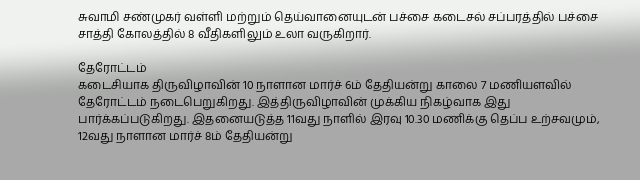சுவாமி சண்முகர் வள்ளி மற்றும் தெய்வானையுடன் பச்சை கடைசல் சப்பரத்தில் பச்சை சாத்தி கோலத்தில் 8 வீதிகளிலும் உலா வருகிறார்.

தேரோட்டம்
கடைசியாக திருவிழாவின் 10 நாளான மார்ச் 6ம் தேதியன்று காலை 7 மணியளவில் தேரோட்டம் நடைபெறுகிறது. இத்திருவிழாவின் முக்கிய நிகழ்வாக இது பார்க்கப்படுகிறது. இதனையடுத்த 11வது நாளில் இரவு 10.30 மணிக்கு தெப்ப உற்சவமும், 12வது நாளான மார்ச் 8ம் தேதியன்று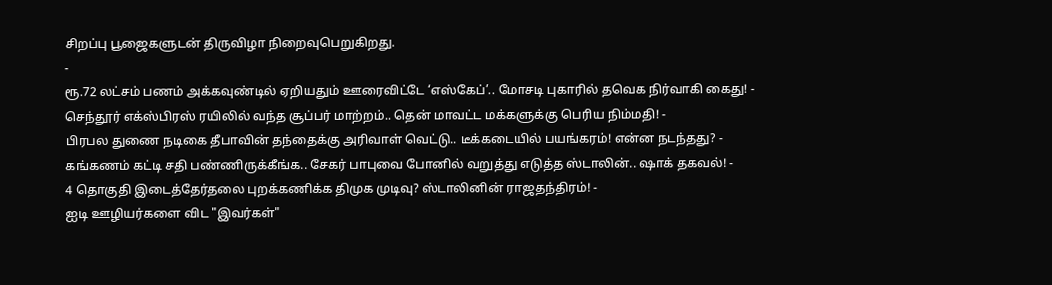சிறப்பு பூஜைகளுடன் திருவிழா நிறைவுபெறுகிறது.
-
ரூ.72 லட்சம் பணம் அக்கவுண்டில் ஏறியதும் ஊரைவிட்டே ‘எஸ்கேப்’.. மோசடி புகாரில் தவெக நிர்வாகி கைது! -
செந்தூர் எக்ஸ்பிரஸ் ரயிலில் வந்த சூப்பர் மாற்றம்.. தென் மாவட்ட மக்களுக்கு பெரிய நிம்மதி! -
பிரபல துணை நடிகை தீபாவின் தந்தைக்கு அரிவாள் வெட்டு.. டீக்கடையில் பயங்கரம்! என்ன நடந்தது? -
கங்கணம் கட்டி சதி பண்ணிருக்கீங்க.. சேகர் பாபுவை போனில் வறுத்து எடுத்த ஸ்டாலின்.. ஷாக் தகவல்! -
4 தொகுதி இடைத்தேர்தலை புறக்கணிக்க திமுக முடிவு? ஸ்டாலினின் ராஜதந்திரம்! -
ஐடி ஊழியர்களை விட "இவர்கள்"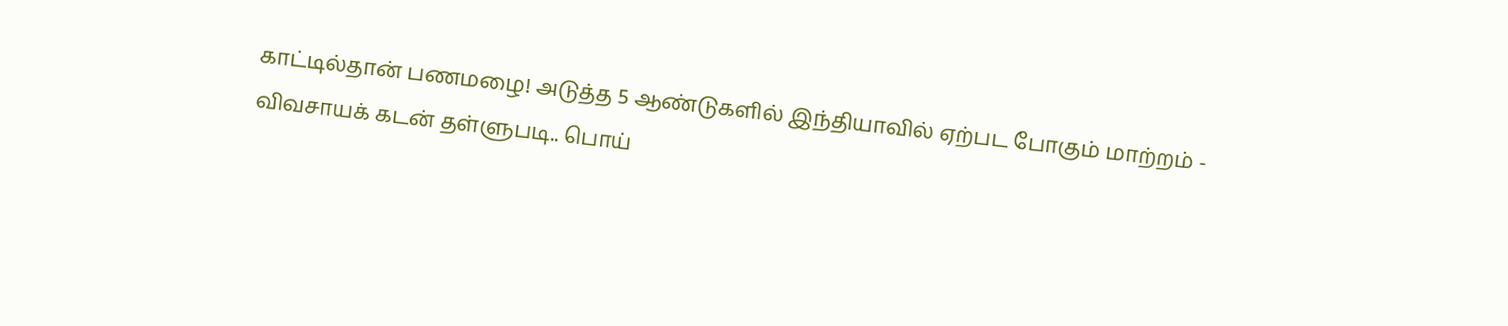காட்டில்தான் பணமழை! அடுத்த 5 ஆண்டுகளில் இந்தியாவில் ஏற்பட போகும் மாற்றம் -
விவசாயக் கடன் தள்ளுபடி.. பொய்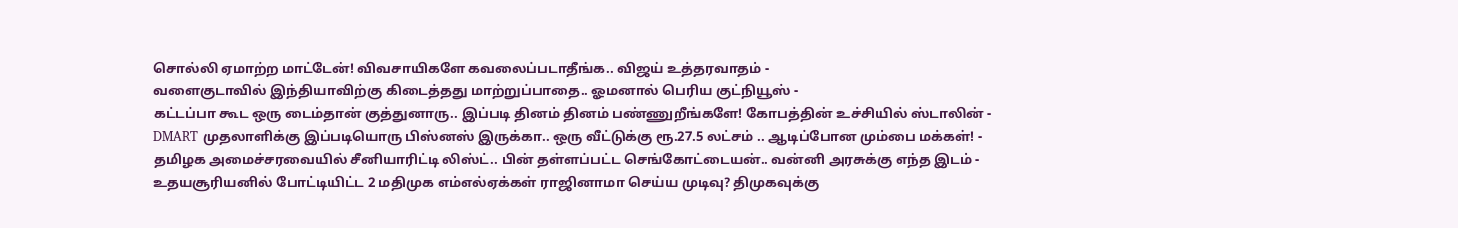சொல்லி ஏமாற்ற மாட்டேன்! விவசாயிகளே கவலைப்படாதீங்க.. விஜய் உத்தரவாதம் -
வளைகுடாவில் இந்தியாவிற்கு கிடைத்தது மாற்றுப்பாதை.. ஓமனால் பெரிய குட்நியூஸ் -
கட்டப்பா கூட ஒரு டைம்தான் குத்துனாரு.. இப்படி தினம் தினம் பண்ணுறீங்களே! கோபத்தின் உச்சியில் ஸ்டாலின் -
DMART முதலாளிக்கு இப்படியொரு பிஸ்னஸ் இருக்கா.. ஒரு வீட்டுக்கு ரூ.27.5 லட்சம் .. ஆடிப்போன மும்பை மக்கள்! -
தமிழக அமைச்சரவையில் சீனியாரிட்டி லிஸ்ட்.. பின் தள்ளப்பட்ட செங்கோட்டையன்.. வன்னி அரசுக்கு எந்த இடம் -
உதயசூரியனில் போட்டியிட்ட 2 மதிமுக எம்எல்ஏக்கள் ராஜினாமா செய்ய முடிவு? திமுகவுக்கு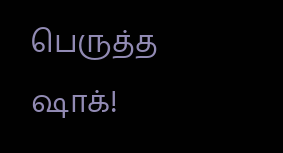பெருத்த ஷாக்!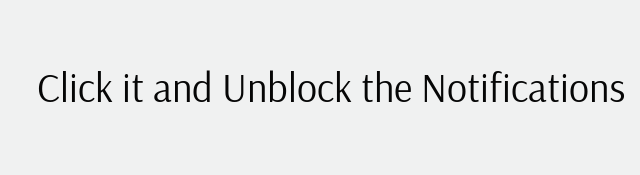Click it and Unblock the Notifications